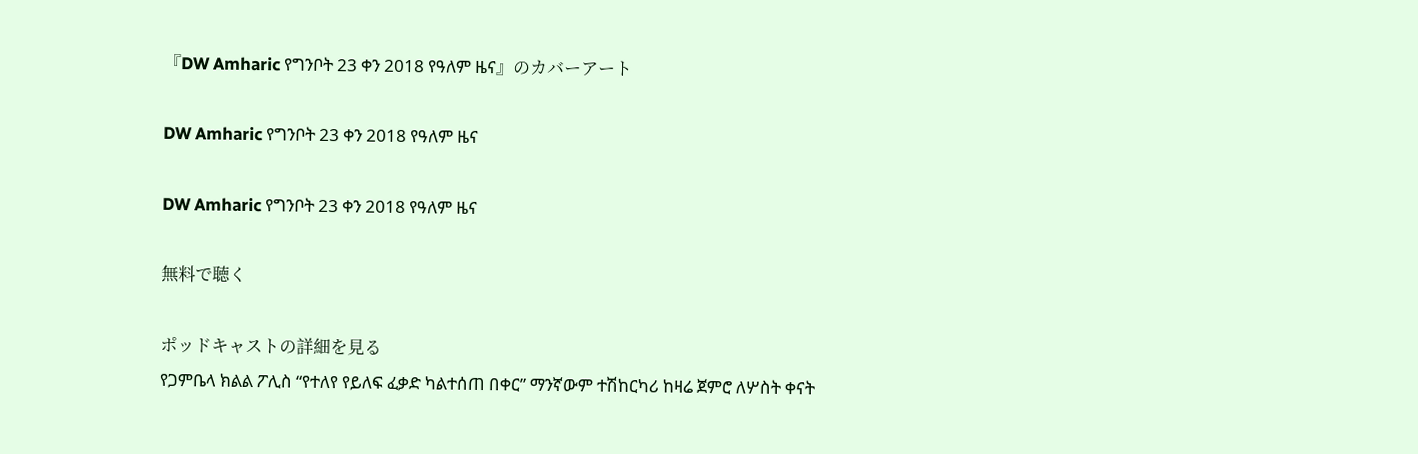『DW Amharic የግንቦት 23 ቀን 2018 የዓለም ዜና』のカバーアート

DW Amharic የግንቦት 23 ቀን 2018 የዓለም ዜና

DW Amharic የግንቦት 23 ቀን 2018 የዓለም ዜና

無料で聴く

ポッドキャストの詳細を見る
የጋምቤላ ክልል ፖሊስ “የተለየ የይለፍ ፈቃድ ካልተሰጠ በቀር” ማንኛውም ተሽከርካሪ ከዛሬ ጀምሮ ለሦስት ቀናት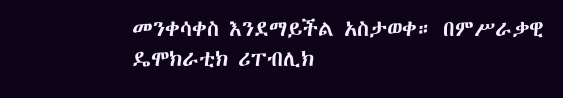መንቀሳቀስ እንደማይችል አስታወቀ። በምሥራቃዊ ዴሞክራቲክ ሪፐብሊክ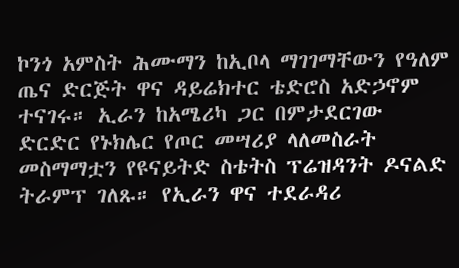ኮንጎ አምስት ሕሙማን ከኢቦላ ማገገማቸውን የዓለም ጤና ድርጅት ዋና ዳይሬክተር ቴድሮስ አድኃኖም ተናገሩ። ኢራን ከአሜሪካ ጋር በምታደርገው ድርድር የኑክሌር የጦር መሣሪያ ላለመስራት መስማማቷን የዩናይትድ ስቴትስ ፕሬዝዳንት ዶናልድ ትራምፕ ገለጹ። የኢራን ዋና ተደራዳሪ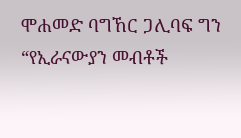ሞሐመድ ባግኸር ጋሊባፍ ግን “የኢራናውያን መብቶች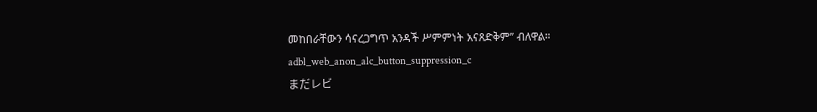መከበራቸውን ሳናረጋግጥ አንዳች ሥምምነት አናጸድቅም” ብለዋል።
adbl_web_anon_alc_button_suppression_c
まだレビ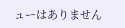ューはありません